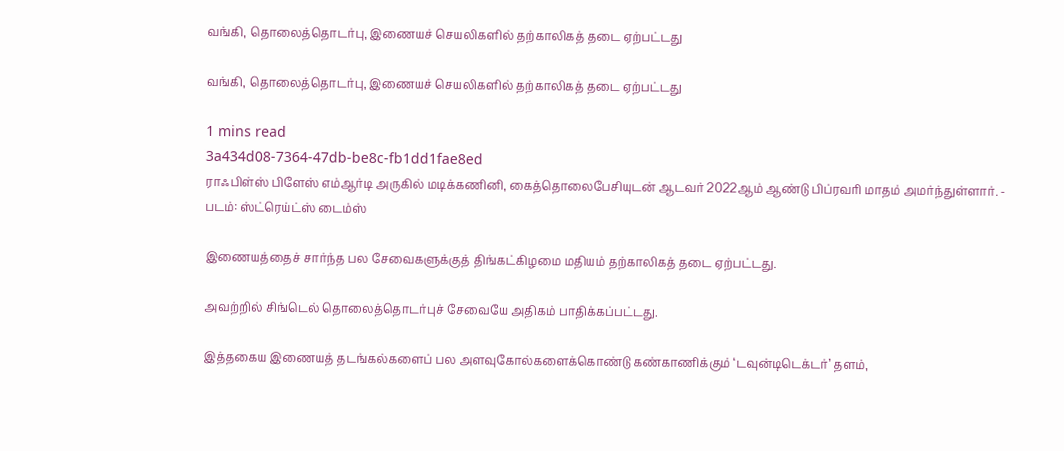வங்கி, தொலைத்தொடர்பு, இணையச் செயலிகளில் தற்காலிகத் தடை ஏற்பட்டது

வங்கி, தொலைத்தொடர்பு, இணையச் செயலிகளில் தற்காலிகத் தடை ஏற்பட்டது

1 mins read
3a434d08-7364-47db-be8c-fb1dd1fae8ed
ராஃபிள்ஸ் பிளேஸ் எம்ஆர்டி அருகில் மடிக்கணினி, கைத்தொலைபேசியுடன் ஆடவர் 2022ஆம் ஆண்டு பிப்ரவரி மாதம் அமர்ந்துள்ளார். - படம்: ஸ்ட்ரெய்ட்ஸ் டைம்ஸ்

இணையத்தைச் சார்ந்த பல சேவைகளுக்குத் திங்கட்கிழமை மதியம் தற்காலிகத் தடை ஏற்பட்டது.

அவற்றில் சிங்டெல் தொலைத்தொடர்புச் சேவையே அதிகம் பாதிக்கப்பட்டது.

இத்தகைய இணையத் தடங்கல்களைப் பல அளவுகோல்களைக்கொண்டு கண்காணிக்கும் ‘டவுன்டிடெக்டர்’ தளம்,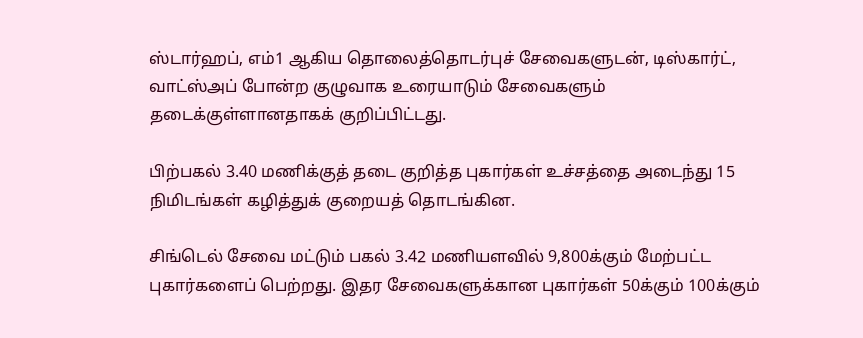ஸ்டார்ஹப், எம்1 ஆகிய தொலைத்தொடர்புச் சேவைகளுடன், டிஸ்கார்ட், வாட்ஸ்அப் போன்ற குழுவாக உரையாடும் சேவைகளும் தடைக்குள்ளானதாகக் குறிப்பிட்டது.

பிற்பகல் 3.40 மணிக்குத் தடை குறித்த புகார்கள் உச்சத்தை அடைந்து 15 நிமிடங்கள் கழித்துக் குறையத் தொடங்கின.

சிங்டெல் சேவை மட்டும் பகல் 3.42 மணியளவில் 9,800க்கும் மேற்பட்ட புகார்களைப் பெற்றது. இதர சேவைகளுக்கான புகார்கள் 50க்கும் 100க்கும்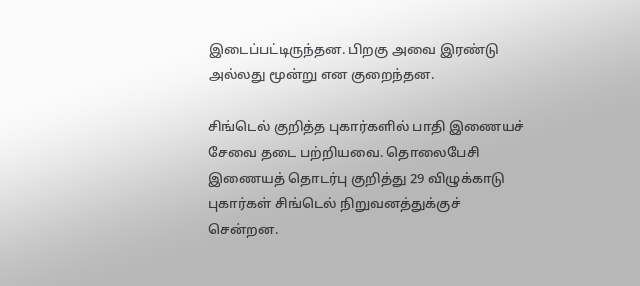இடைப்பட்டிருந்தன. பிறகு அவை இரண்டு அல்லது மூன்று என குறைந்தன.

சிங்டெல் குறித்த புகார்களில் பாதி இணையச் சேவை தடை பற்றியவை. தொலைபேசி இணையத் தொடர்பு குறித்து 29 விழுக்காடு புகார்கள் சிங்டெல் நிறுவனத்துக்குச் சென்றன.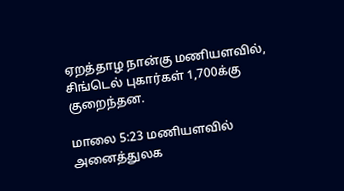ஏறத்தாழ நான்கு மணியளவில், சிங்டெல் புகார்கள் 1,700க்கு குறைந்தன.

மாலை 5:23 மணியளவில் அனைத்துலக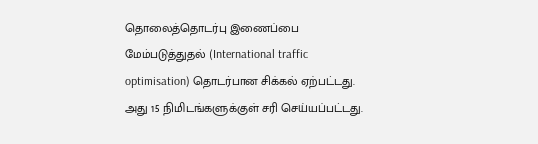தொலைத்தொடர்பு இணைப்பை மேம்படுத்துதல் (International traffic optimisation) தொடர்பான சிக்கல் ஏற்பட்டது. அது 15 நிமிடங்களுக்குள் சரி செய்யப்பட்டது.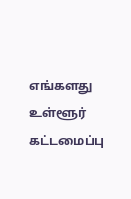எங்களது உள்ளூர் கட்டமைப்பு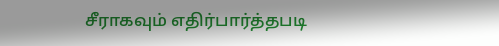சீராகவும் எதிர்பார்த்தபடி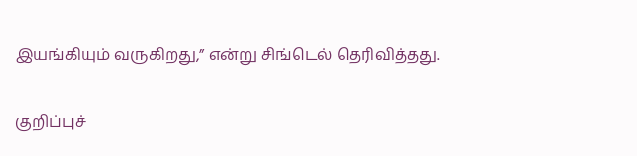இயங்கியும் வருகிறது,” என்று சிங்டெல் தெரிவித்தது.

குறிப்புச்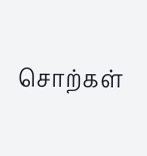சொற்கள்